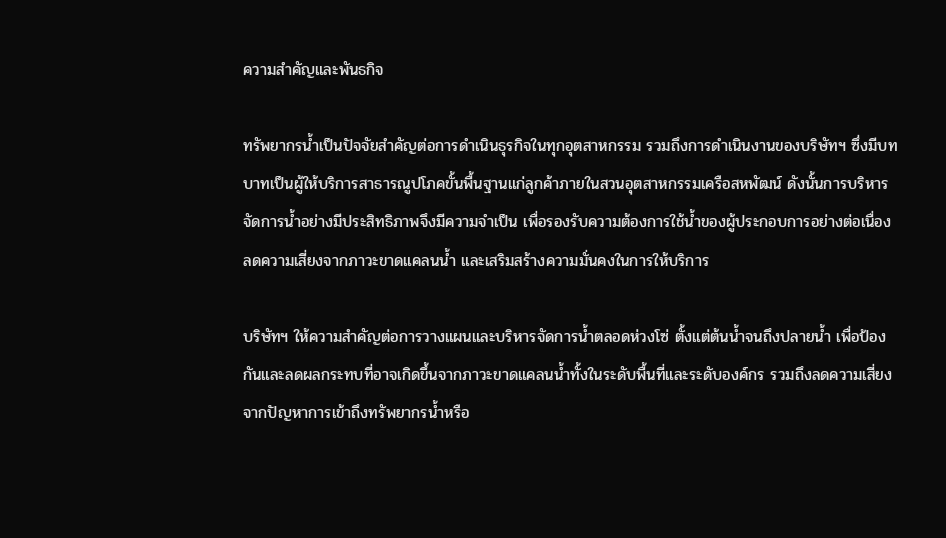ความสำคัญและพันธกิจ

ทรัพยากรน้ำเป็นปัจจัยสำคัญต่อการดำเนินธุรกิจในทุกอุตสาหกรรม รวมถึงการดำเนินงานของบริษัทฯ ซึ่งมีบทบาทเป็นผู้ให้บริการสาธารณูปโภคขั้นพื้นฐานแก่ลูกค้าภายในสวนอุตสาหกรรมเครือสหพัฒน์ ดังนั้นการบริหารจัดการน้ำอย่างมีประสิทธิภาพจึงมีความจำเป็น เพื่อรองรับความต้องการใช้น้ำของผู้ประกอบการอย่างต่อเนื่อง ลดความเสี่ยงจากภาวะขาดแคลนน้ำ และเสริมสร้างความมั่นคงในการให้บริการ

บริษัทฯ ให้ความสำคัญต่อการวางแผนและบริหารจัดการน้ำตลอดห่วงโซ่ ตั้งแต่ต้นน้ำจนถึงปลายน้ำ เพื่อป้องกันและลดผลกระทบที่อาจเกิดขึ้นจากภาวะขาดแคลนน้ำทั้งในระดับพื้นที่และระดับองค์กร รวมถึงลดความเสี่ยงจากปัญหาการเข้าถึงทรัพยากรน้ำหรือ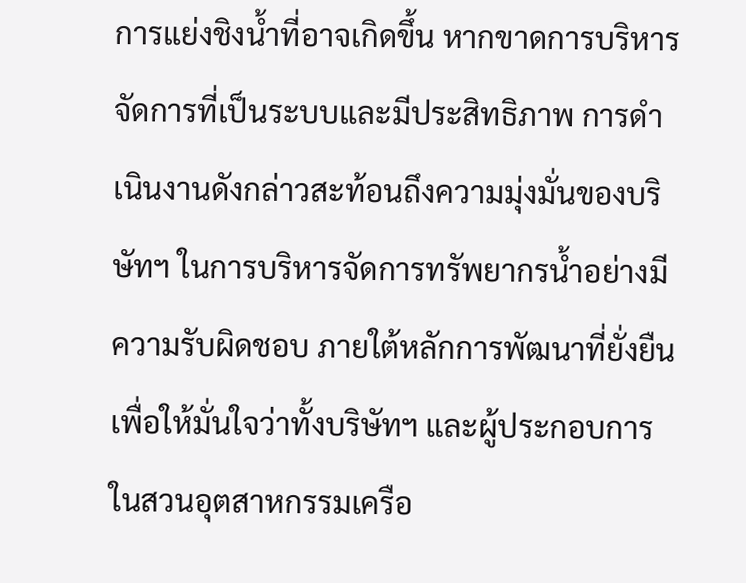การแย่งชิงน้ำที่อาจเกิดขึ้น หากขาดการบริหารจัดการที่เป็นระบบและมีประสิทธิภาพ การดำเนินงานดังกล่าวสะท้อนถึงความมุ่งมั่นของบริษัทฯ ในการบริหารจัดการทรัพยากรน้ำอย่างมีความรับผิดชอบ ภายใต้หลักการพัฒนาที่ยั่งยืน เพื่อให้มั่นใจว่าทั้งบริษัทฯ และผู้ประกอบการในสวนอุตสาหกรรมเครือ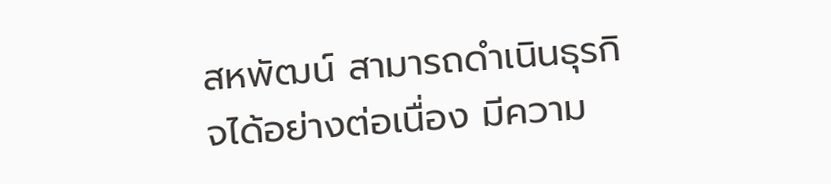สหพัฒน์ สามารถดำเนินธุรกิจได้อย่างต่อเนื่อง มีความ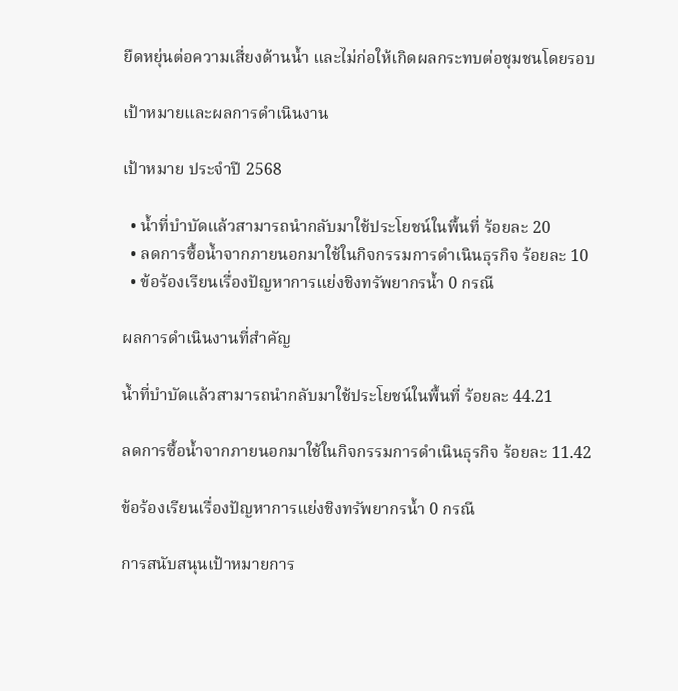ยืดหยุ่นต่อความเสี่ยงด้านน้ำ และไม่ก่อให้เกิดผลกระทบต่อชุมชนโดยรอบ

เป้าหมายและผลการดำเนินงาน

เป้าหมาย ประจำปี 2568

  • น้ำที่บำบัดแล้วสามารถนำกลับมาใช้ประโยชน์ในพื้นที่ ร้อยละ 20
  • ลดการซื้อน้ำจากภายนอกมาใช้ในกิจกรรมการดำเนินธุรกิจ ร้อยละ 10
  • ข้อร้องเรียนเรื่องปัญหาการแย่งชิงทรัพยากรน้ำ 0 กรณี

ผลการดำเนินงานที่สำคัญ

น้ำที่บำบัดแล้วสามารถนำกลับมาใช้ประโยชน์ในพื้นที่ ร้อยละ 44.21

ลดการซื้อน้ำจากภายนอกมาใช้ในกิจกรรมการดำเนินธุรกิจ ร้อยละ 11.42

ข้อร้องเรียนเรื่องปัญหาการแย่งชิงทรัพยากรน้ำ 0 กรณี

การสนับสนุนเป้าหมายการ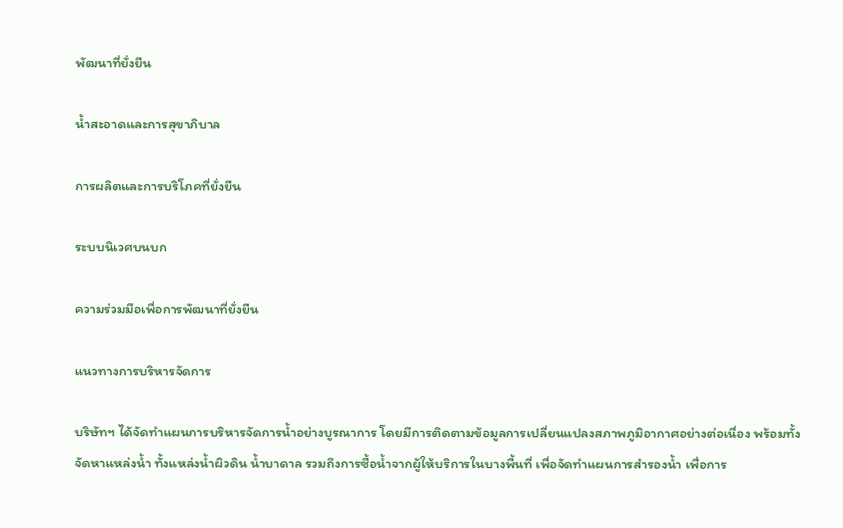พัฒนาที่ยั่งยืน

น้ำสะอาดและการสุขาภิบาล

การผลิตและการบริโภคที่ยั่งยืน

ระบบนิเวศบนบก

ความร่วมมือเพื่อการพัฒนาที่ยั่งยืน

แนวทางการบริหารจัดการ

บริษัทฯ ได้จัดทําแผนการบริหารจัดการน้ำอย่างบูรณาการ โดยมีการติดตามข้อมูลการเปลี่ยนแปลงสภาพภูมิอากาศอย่างต่อเนื่อง พร้อมทั้งจัดหาแหล่งนํ้า ทั้งแหล่งน้ำผิวดิน นํ้าบาดาล รวมถึงการซื้อน้ำจากผู้ให้บริการในบางพื้นที่ เพื่อจัดทำแผนการสำรองน้ำ เพื่อการ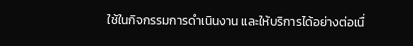ใช้ในกิจกรรมการดำเนินงาน และให้บริการได้อย่างต่อเนื่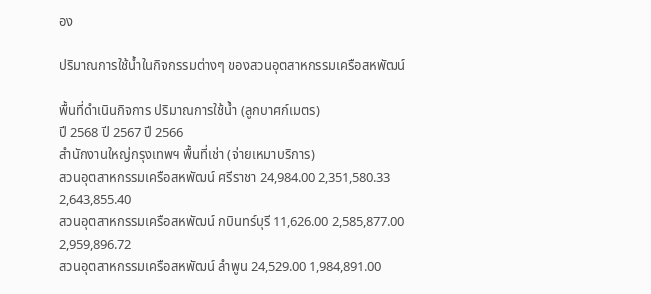อง

ปริมาณการใช้น้ำในกิจกรรมต่างๆ ของสวนอุตสาหกรรมเครือสหพัฒน์

พื้นที่ดำเนินกิจการ ปริมาณการใช้น้ำ (ลูกบาศก์เมตร)
ปี 2568 ปี 2567 ปี 2566
สำนักงานใหญ่กรุงเทพฯ พื้นที่เช่า (จ่ายเหมาบริการ)
สวนอุตสาหกรรมเครือสหพัฒน์ ศรีราชา 24,984.00 2,351,580.33 2,643,855.40
สวนอุตสาหกรรมเครือสหพัฒน์ กบินทร์บุรี 11,626.00 2,585,877.00 2,959,896.72
สวนอุตสาหกรรมเครือสหพัฒน์ ลำพูน 24,529.00 1,984,891.00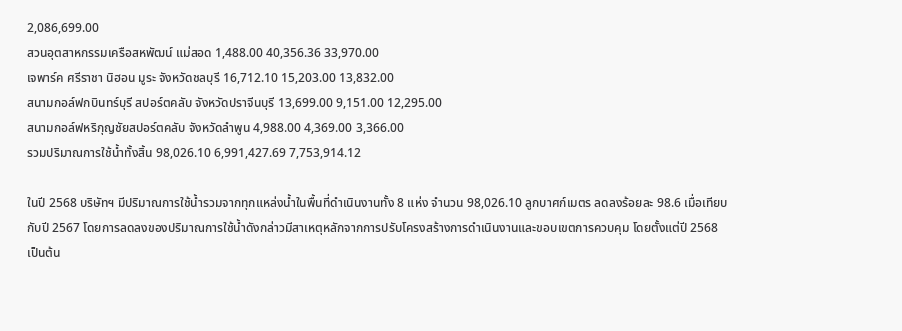2,086,699.00
สวนอุตสาหกรรมเครือสหพัฒน์ แม่สอด 1,488.00 40,356.36 33,970.00
เจพาร์ค ศรีราชา นิฮอน มูระ จังหวัดชลบุรี 16,712.10 15,203.00 13,832.00
สนามกอล์ฟกบินทร์บุรี สปอร์ตคลับ จังหวัดปราจีนบุรี 13,699.00 9,151.00 12,295.00
สนามกอล์ฟหริกุญชัยสปอร์ตคลับ จังหวัดลำพูน 4,988.00 4,369.00 3,366.00
รวมปริมาณการใช้น้ำทั้งสิ้น 98,026.10 6,991,427.69 7,753,914.12

ในปี 2568 บริษัทฯ มีปริมาณการใช้น้ำรวมจากทุกแหล่งน้ำในพื้นที่ดำเนินงานทั้ง 8 แห่ง จำนวน 98,026.10 ลูกบาศก์เมตร ลดลงร้อยละ 98.6 เมื่อเทียบกับปี 2567 โดยการลดลงของปริมาณการใช้น้ำดังกล่าวมีสาเหตุหลักจากการปรับโครงสร้างการดำเนินงานและขอบเขตการควบคุม โดยตั้งแต่ปี 2568 เป็นต้น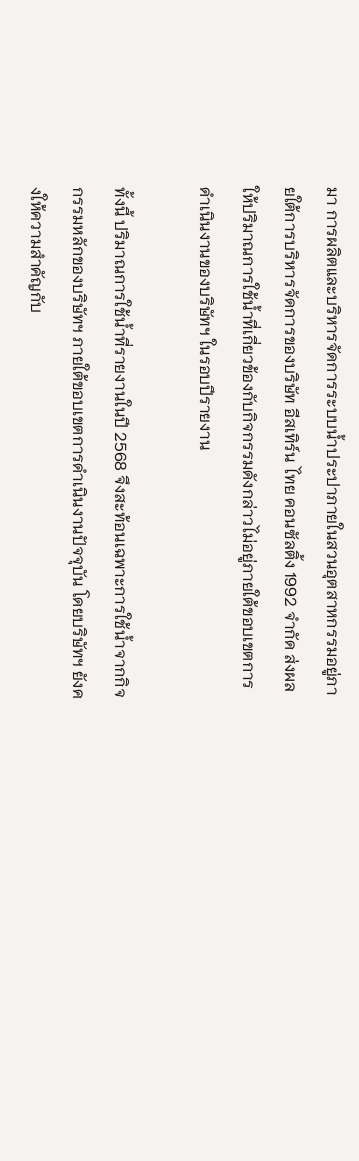มา การผลิตและบริหารจัดการระบบน้ำประปาภายในสวนอุตสาหกรรมอยู่ภายใต้การบริหารจัดการของบริษัท อีสเทิร์น ไทย คอนซัลติ้ง 1992 จำกัด ส่งผลให้ปริมาณการใช้น้ำที่เกี่ยวข้องกับกิจกรรมดังกล่าวไม่อยู่ภายใต้ขอบเขตการดำเนินงานของบริษัทฯ ในรอบปีรายงาน

ทั้งนี้ ปริมาณการใช้น้ำที่รายงานในปี 2568 จึงสะท้อนเฉพาะการใช้น้ำจากกิจกรรมหลักของบริษัทฯ ภายใต้ขอบเขตการดำเนินงานปัจจุบัน โดยบริษัทฯ ยังคงให้ความสำคัญกับ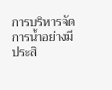การบริหารจัดการน้ำอย่างมีประสิ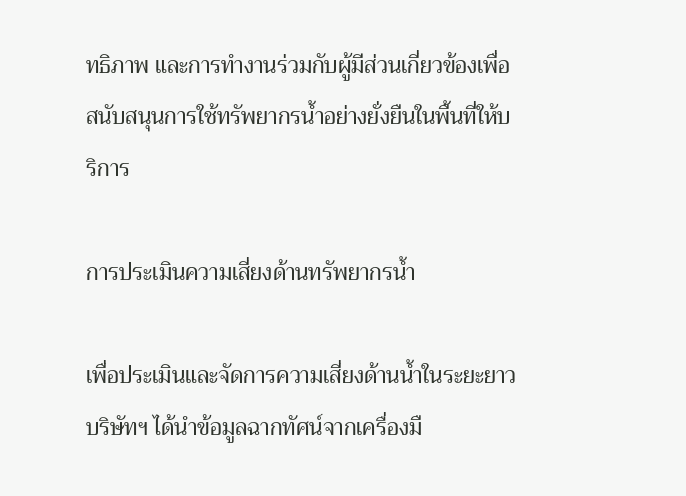ทธิภาพ และการทำงานร่วมกับผู้มีส่วนเกี่ยวข้องเพื่อสนับสนุนการใช้ทรัพยากรน้ำอย่างยั่งยืนในพื้นที่ให้บริการ

การประเมินความเสี่ยงด้านทรัพยากรน้ำ

เพื่อประเมินและจัดการความเสี่ยงด้านน้ำในระยะยาว บริษัทฯ ได้นำข้อมูลฉากทัศน์จากเครื่องมื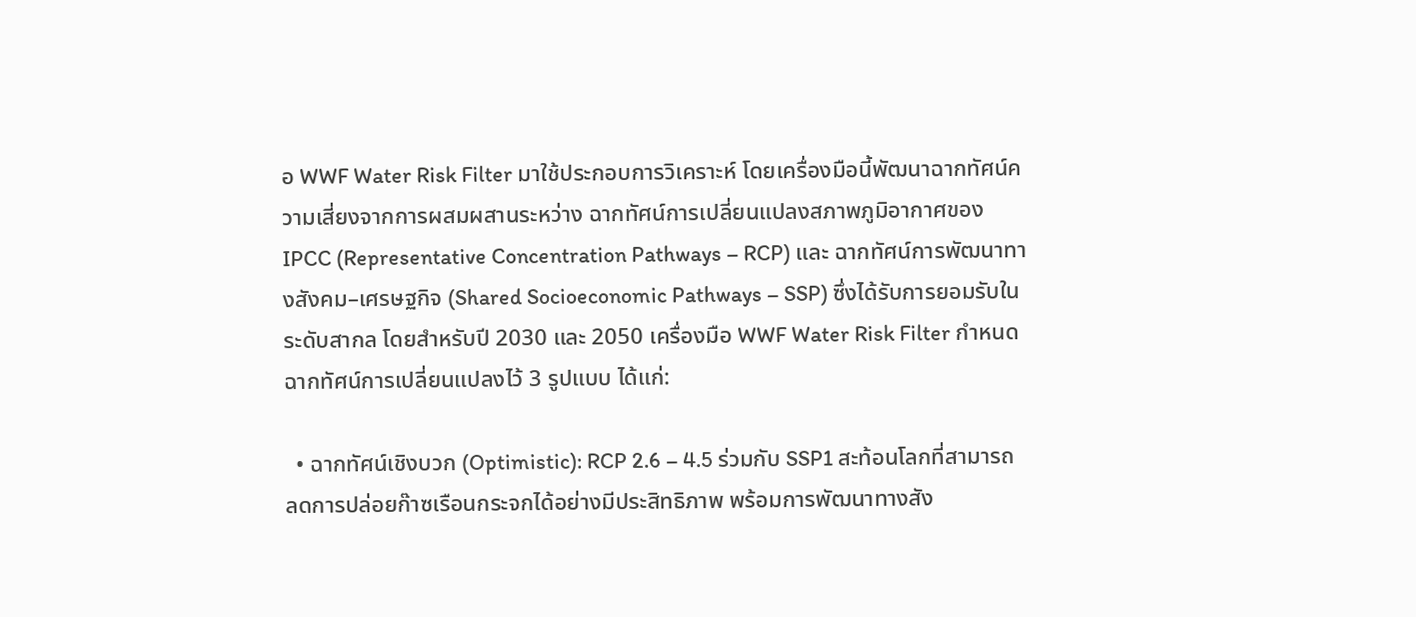อ WWF Water Risk Filter มาใช้ประกอบการวิเคราะห์ โดยเครื่องมือนี้พัฒนาฉากทัศน์ความเสี่ยงจากการผสมผสานระหว่าง ฉากทัศน์การเปลี่ยนแปลงสภาพภูมิอากาศของ IPCC (Representative Concentration Pathways – RCP) และ ฉากทัศน์การพัฒนาทางสังคม–เศรษฐกิจ (Shared Socioeconomic Pathways – SSP) ซึ่งได้รับการยอมรับในระดับสากล โดยสำหรับปี 2030 และ 2050 เครื่องมือ WWF Water Risk Filter กำหนดฉากทัศน์การเปลี่ยนแปลงไว้ 3 รูปแบบ ได้แก่:

  • ฉากทัศน์เชิงบวก (Optimistic): RCP 2.6 – 4.5 ร่วมกับ SSP1 สะท้อนโลกที่สามารถลดการปล่อยก๊าซเรือนกระจกได้อย่างมีประสิทธิภาพ พร้อมการพัฒนาทางสัง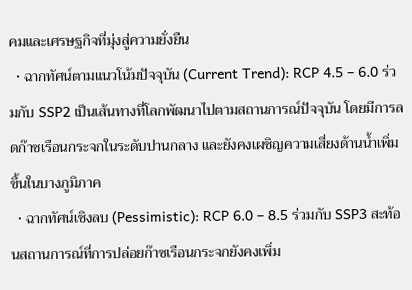คมและเศรษฐกิจที่มุ่งสู่ความยั่งยืน
  • ฉากทัศน์ตามแนวโน้มปัจจุบัน (Current Trend): RCP 4.5 – 6.0 ร่วมกับ SSP2 เป็นเส้นทางที่โลกพัฒนาไปตามสถานการณ์ปัจจุบัน โดยมีการลดก๊าซเรือนกระจกในระดับปานกลาง และยังคงเผชิญความเสี่ยงด้านน้ำเพิ่มขึ้นในบางภูมิภาค
  • ฉากทัศน์เชิงลบ (Pessimistic): RCP 6.0 – 8.5 ร่วมกับ SSP3 สะท้อนสถานการณ์ที่การปล่อยก๊าซเรือนกระจกยังคงเพิ่ม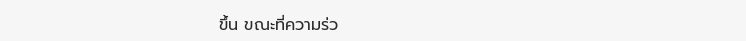ขึ้น ขณะที่ความร่ว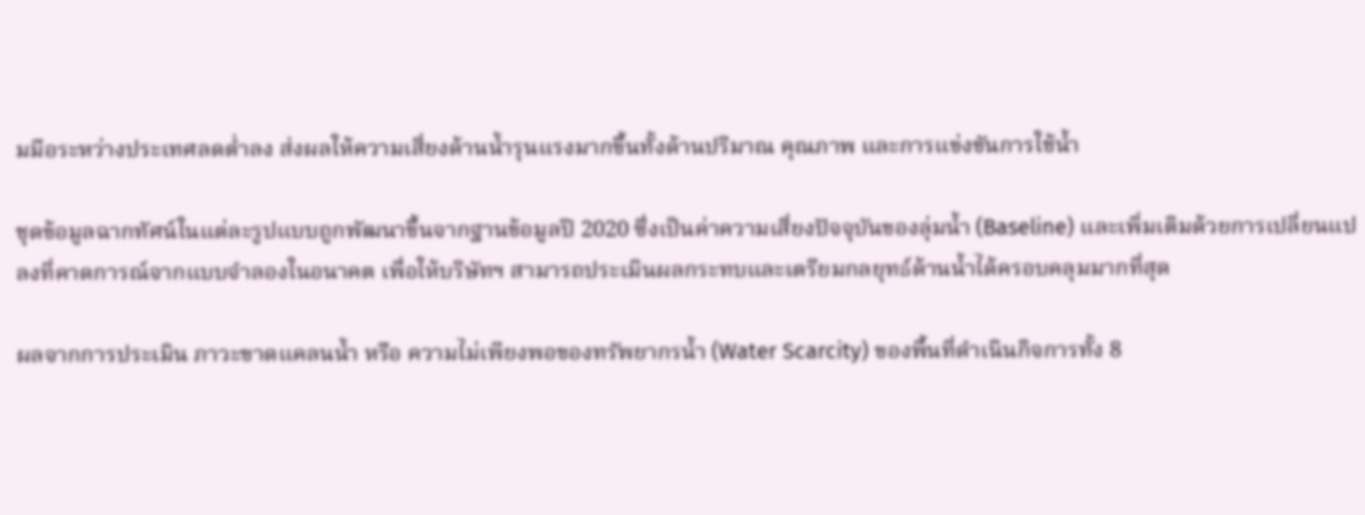มมือระหว่างประเทศลดต่ำลง ส่งผลให้ความเสี่ยงด้านน้ำรุนแรงมากขึ้นทั้งด้านปริมาณ คุณภาพ และการแข่งขันการใช้น้ำ

ชุดข้อมูลฉากทัศน์ในแต่ละรูปแบบถูกพัฒนาขึ้นจากฐานข้อมูลปี 2020 ซึ่งเป็นค่าความเสี่ยงปัจจุบันของลุ่มน้ำ (Baseline) และเพิ่มเติมด้วยการเปลี่ยนแปลงที่คาดการณ์จากแบบจำลองในอนาคต เพื่อให้บริษัทฯ สามารถประเมินผลกระทบและเตรียมกลยุทธ์ด้านน้ำได้ครอบคลุมมากที่สุด

ผลจากการประเมิน ภาวะขาดแคลนน้ำ หรือ ความไม่เพียงพอของทรัพยากรน้ำ (Water Scarcity) ของพื้นที่ดำเนินกิจการทั้ง 8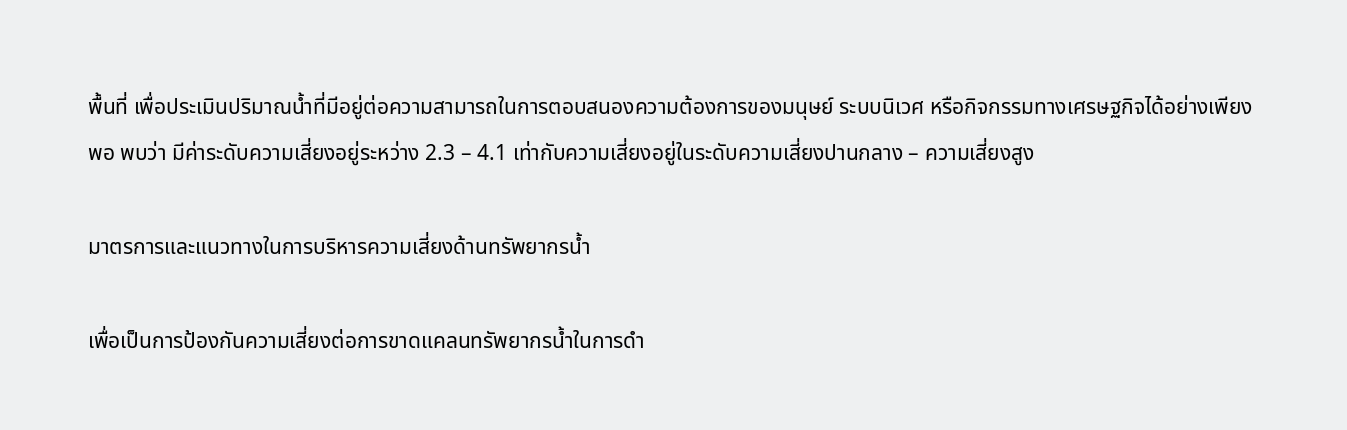พื้นที่ เพื่อประเมินปริมาณน้ำที่มีอยู่ต่อความสามารถในการตอบสนองความต้องการของมนุษย์ ระบบนิเวศ หรือกิจกรรมทางเศรษฐกิจได้อย่างเพียงพอ พบว่า มีค่าระดับความเสี่ยงอยู่ระหว่าง 2.3 – 4.1 เท่ากับความเสี่ยงอยู่ในระดับความเสี่ยงปานกลาง – ความเสี่ยงสูง

มาตรการและแนวทางในการบริหารความเสี่ยงด้านทรัพยากรน้ำ

เพื่อเป็นการป้องกันความเสี่ยงต่อการขาดแคลนทรัพยากรน้ำในการดำ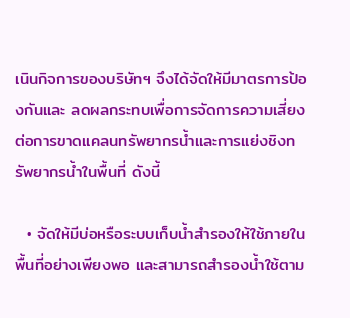เนินกิจการของบริษัทฯ จึงได้จัดให้มีมาตรการป้องกันและ ลดผลกระทบเพื่อการจัดการความเสี่ยงต่อการขาดแคลนทรัพยากรน้ำและการแย่งชิงทรัพยากรน้ำในพื้นที่ ดังนี้

  • จัดให้มีบ่อหรือระบบเก็บน้ำสำรองให้ใช้ภายในพื้นที่อย่างเพียงพอ และสามารถสำรองน้ำใช้ตาม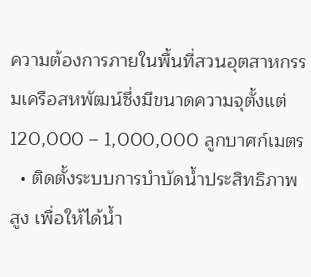ความต้องการภายในพื้นที่สวนอุตสาหกรรมเครือสหพัฒน์ซึ่งมีขนาดความจุตั้งแต่ 120,000 – 1,000,000 ลูกบาศก์เมตร
  • ติดตั้งระบบการบำบัดน้ำประสิทธิภาพสูง เพื่อให้ได้น้ำ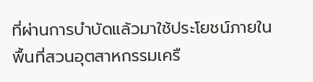ที่ผ่านการบำบัดแล้วมาใช้ประโยชน์ภายในพื้นที่สวนอุตสาหกรรมเครื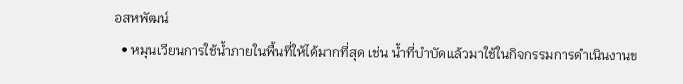อสหพัฒน์
  • หมุนเวียนการใช้น้ำภายในพื้นที่ให้ได้มากที่สุด เช่น น้ำที่บำบัดแล้วมาใช้ในกิจกรรมการดำเนินงานข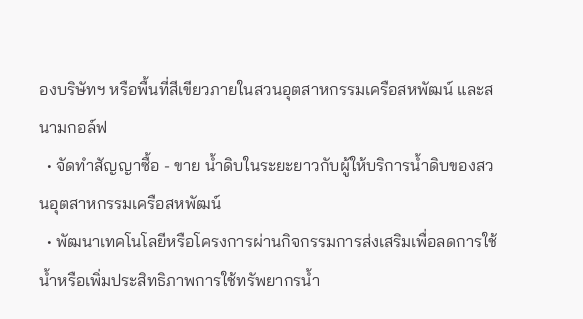องบริษัทฯ หรือพื้นที่สีเขียวภายในสวนอุตสาหกรรมเครือสหพัฒน์ และสนามกอล์ฟ
  • จัดทำสัญญาซื้อ - ขาย น้ำดิบในระยะยาวกับผู้ให้บริการน้ำดิบของสวนอุตสาหกรรมเครือสหพัฒน์
  • พัฒนาเทคโนโลยีหรือโครงการผ่านกิจกรรมการส่งเสริมเพื่อลดการใช้น้ำหรือเพิ่มประสิทธิภาพการใช้ทรัพยากรน้ำ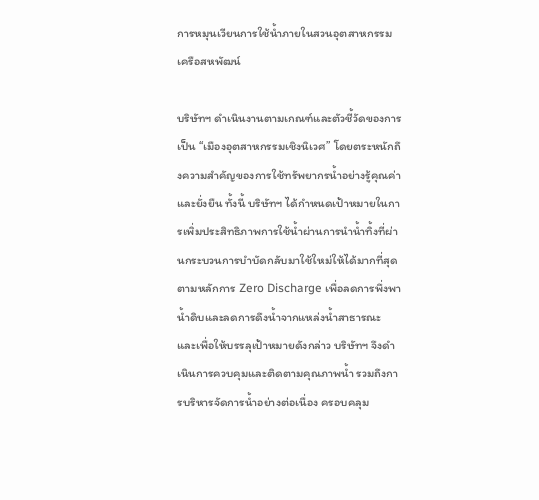การหมุนเวียนการใช้น้ำภายในสวนอุตสาหกรรมเครือสหพัฒน์

บริษัทฯ ดำเนินงานตามเกณฑ์และตัวชี้วัดของการเป็น “เมืองอุตสาหกรรมเชิงนิเวศ” โดยตระหนักถึงความสำคัญของการใช้ทรัพยากรน้ำอย่างรู้คุณค่าและยั่งยืน ทั้งนี้ บริษัทฯ ได้กำหนดเป้าหมายในการเพิ่มประสิทธิภาพการใช้น้ำผ่านการนำน้ำทิ้งที่ผ่านกระบวนการบำบัดกลับมาใช้ใหม่ให้ได้มากที่สุด ตามหลักการ Zero Discharge เพื่อลดการพึ่งพาน้ำดิบและลดการดึงน้ำจากแหล่งน้ำสาธารณะ และเพื่อให้บรรลุเป้าหมายดังกล่าว บริษัทฯ จึงดำเนินการควบคุมและติดตามคุณภาพน้ำ รวมถึงการบริหารจัดการน้ำอย่างต่อเนื่อง ครอบคลุม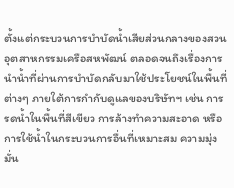ตั้งแต่กระบวนการบำบัดน้ำเสียส่วนกลางของสวนอุตสาหกรรมเครือสหพัฒน์ ตลอดจนถึงเรื่องการนำน้ำที่ผ่านการบำบัดกลับมาใช้ประโยชน์ในพื้นที่ต่างๆ ภายใต้การกำกับดูแลของบริษัทฯ เช่น การรดน้ำในพื้นที่สีเขียว การล้างทำความสะอาด หรือการใช้น้ำในกระบวนการอื่นที่เหมาะสม ความมุ่งมั่น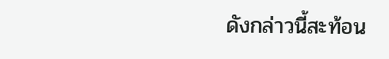ดังกล่าวนี้สะท้อน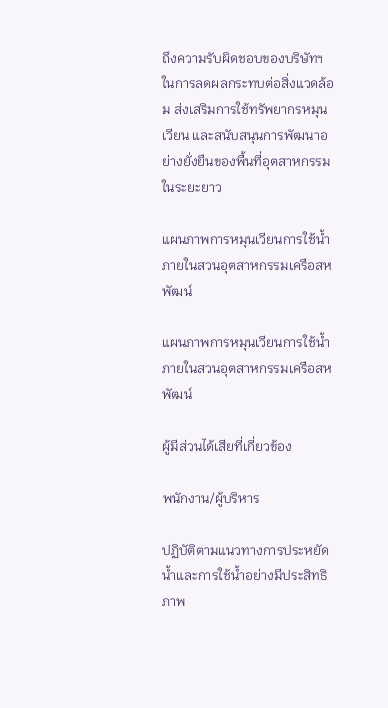ถึงความรับผิดชอบของบริษัทฯ ในการลดผลกระทบต่อสิ่งแวดล้อม ส่งเสริมการใช้ทรัพยากรหมุนเวียน และสนับสนุนการพัฒนาอย่างยั่งยืนของพื้นที่อุตสาหกรรมในระยะยาว

แผนภาพการหมุนเวียนการใช้น้ำภายในสวนอุตสาหกรรมเครือสหพัฒน์

แผนภาพการหมุนเวียนการใช้น้ำภายในสวนอุตสาหกรรมเครือสหพัฒน์

ผู้มีส่วนได้เสียที่เกี่ยวข้อง

พนักงาน/ผู้บริหาร

ปฏิบัติตามแนวทางการประหยัดนํ้าและการใช้นํ้าอย่างมีประสิทธิภาพ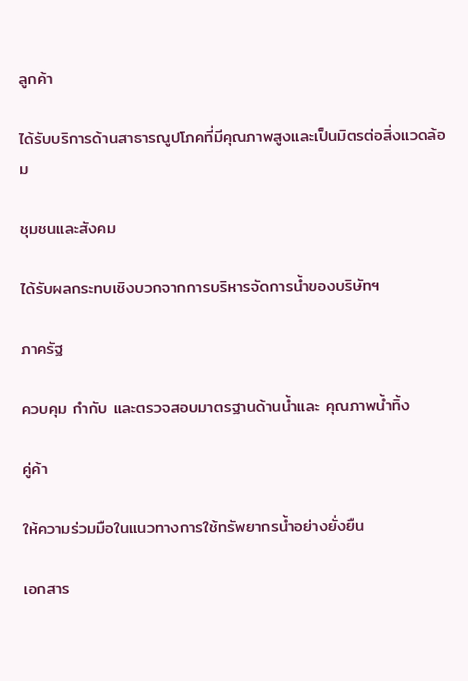ลูกค้า

ได้รับบริการด้านสาธารณูปโภคที่มีคุณภาพสูงและเป็นมิตรต่อสิ่งแวดล้อม

ชุมชนและสังคม

ได้รับผลกระทบเชิงบวกจากการบริหารจัดการนํ้าของบริษัทฯ

ภาครัฐ

ควบคุม กำกับ และตรวจสอบมาตรฐานด้านนํ้าและ คุณภาพนํ้าทิ้ง

คู่ค้า

ให้ความร่วมมือในแนวทางการใช้ทรัพยากรนํ้าอย่างยั่งยืน

เอกสาร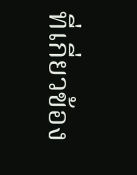ที่เกี่ยวข้อง